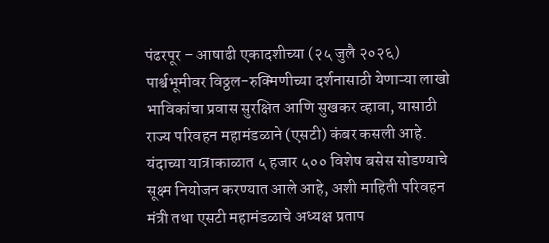पंढरपूर – आषाढी एकादशीच्या (२५ जुलै २०२६) पार्श्वभूमीवर विठ्ठल-रुक्मिणीच्या दर्शनासाठी येणाऱ्या लाखो भाविकांचा प्रवास सुरक्षित आणि सुखकर व्हावा, यासाठी राज्य परिवहन महामंडळाने (एसटी) कंबर कसली आहे. यंदाच्या यात्राकाळात ५ हजार ५०० विशेष बसेस सोडण्याचे सूक्ष्म नियोजन करण्यात आले आहे, अशी माहिती परिवहन मंत्री तथा एसटी महामंडळाचे अध्यक्ष प्रताप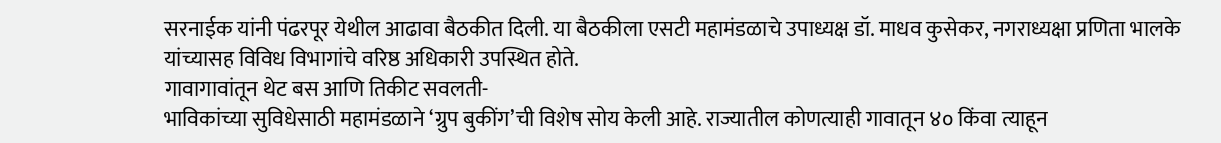सरनाईक यांनी पंढरपूर येथील आढावा बैठकीत दिली. या बैठकीला एसटी महामंडळाचे उपाध्यक्ष डॉ. माधव कुसेकर, नगराध्यक्षा प्रणिता भालके यांच्यासह विविध विभागांचे वरिष्ठ अधिकारी उपस्थित होते.
गावागावांतून थेट बस आणि तिकीट सवलती-
भाविकांच्या सुविधेसाठी महामंडळाने ‘ग्रुप बुकींग’ची विशेष सोय केली आहे. राज्यातील कोणत्याही गावातून ४० किंवा त्याहून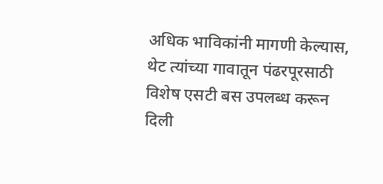अधिक भाविकांनी मागणी केल्यास, थेट त्यांच्या गावातून पंढरपूरसाठी विशेष एसटी बस उपलब्ध करून दिली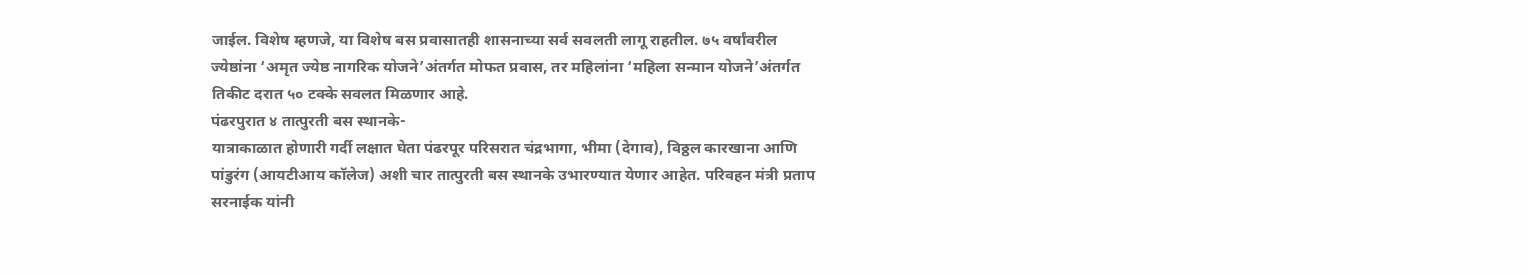जाईल. विशेष म्हणजे, या विशेष बस प्रवासातही शासनाच्या सर्व सवलती लागू राहतील. ७५ वर्षांवरील ज्येष्ठांना ‘अमृत ज्येष्ठ नागरिक योजने’अंतर्गत मोफत प्रवास, तर महिलांना ‘महिला सन्मान योजने’अंतर्गत तिकीट दरात ५० टक्के सवलत मिळणार आहे.
पंढरपुरात ४ तात्पुरती बस स्थानके-
यात्राकाळात होणारी गर्दी लक्षात घेता पंढरपूर परिसरात चंद्रभागा, भीमा (देगाव), विठ्ठल कारखाना आणि पांडुरंग (आयटीआय कॉलेज) अशी चार तात्पुरती बस स्थानके उभारण्यात येणार आहेत. परिवहन मंत्री प्रताप सरनाईक यांनी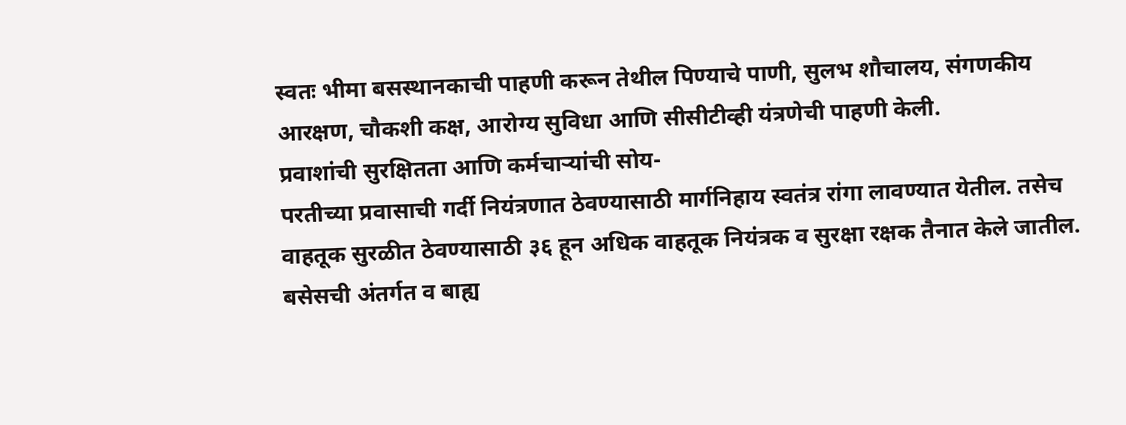स्वतः भीमा बसस्थानकाची पाहणी करून तेथील पिण्याचे पाणी, सुलभ शौचालय, संगणकीय आरक्षण, चौकशी कक्ष, आरोग्य सुविधा आणि सीसीटीव्ही यंत्रणेची पाहणी केली.
प्रवाशांची सुरक्षितता आणि कर्मचाऱ्यांची सोय-
परतीच्या प्रवासाची गर्दी नियंत्रणात ठेवण्यासाठी मार्गनिहाय स्वतंत्र रांगा लावण्यात येतील. तसेच वाहतूक सुरळीत ठेवण्यासाठी ३६ हून अधिक वाहतूक नियंत्रक व सुरक्षा रक्षक तैनात केले जातील. बसेसची अंतर्गत व बाह्य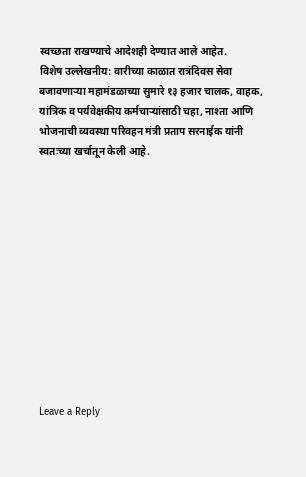स्वच्छता राखण्याचे आदेशही देण्यात आले आहेत.
विशेष उल्लेखनीय: वारीच्या काळात रात्रंदिवस सेवा बजावणाऱ्या महामंडळाच्या सुमारे १३ हजार चालक, वाहक, यांत्रिक व पर्यवेक्षकीय कर्मचाऱ्यांसाठी चहा, नाश्ता आणि भोजनाची व्यवस्था परिवहन मंत्री प्रताप सरनाईक यांनी स्वतःच्या खर्चातून केली आहे.












Leave a Reply